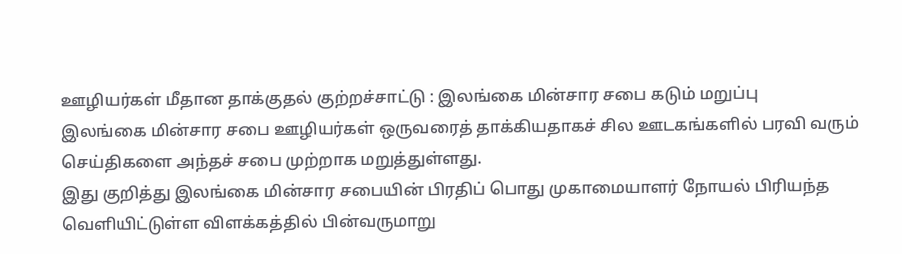ஊழியர்கள் மீதான தாக்குதல் குற்றச்சாட்டு : இலங்கை மின்சார சபை கடும் மறுப்பு
இலங்கை மின்சார சபை ஊழியர்கள் ஒருவரைத் தாக்கியதாகச் சில ஊடகங்களில் பரவி வரும் செய்திகளை அந்தச் சபை முற்றாக மறுத்துள்ளது.
இது குறித்து இலங்கை மின்சார சபையின் பிரதிப் பொது முகாமையாளர் நோயல் பிரியந்த வெளியிட்டுள்ள விளக்கத்தில் பின்வருமாறு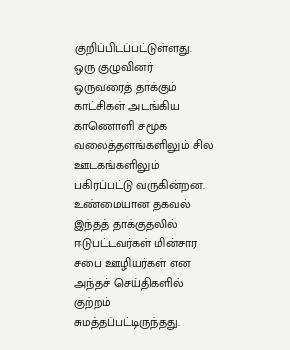குறிப்பிடப்பட்டுள்ளது.
ஒரு குழுவினர் ஒருவரைத் தாக்கும் காட்சிகள் அடங்கிய காணொளி சமூக வலைத்தளங்களிலும் சில ஊடகங்களிலும் பகிரப்பட்டு வருகின்றன.
உண்மையான தகவல்
இந்தத் தாக்குதலில் ஈடுபட்டவர்கள் மின்சார சபை ஊழியர்கள் என அந்தச் செய்திகளில் குற்றம் சுமத்தப்பட்டிருந்தது.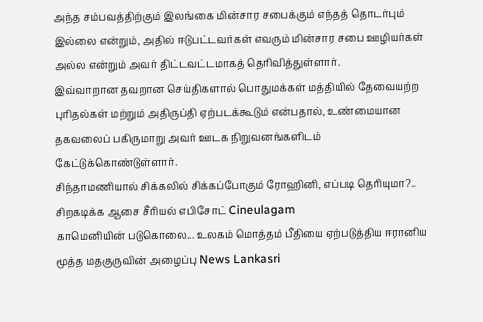அந்த சம்பவத்திற்கும் இலங்கை மின்சார சபைக்கும் எந்தத் தொடர்பும் இல்லை என்றும், அதில் ஈடுபட்டவர்கள் எவரும் மின்சார சபை ஊழியர்கள் அல்ல என்றும் அவர் திட்டவட்டமாகத் தெரிவித்துள்ளார்.
இவ்வாறான தவறான செய்திகளால் பொதுமக்கள் மத்தியில் தேவையற்ற புரிதல்கள் மற்றும் அதிருப்தி ஏற்படக்கூடும் என்பதால், உண்மையான தகவலைப் பகிருமாறு அவர் ஊடக நிறுவனங்களிடம் கேட்டுக்கொண்டுள்ளார்.
சிந்தாமணியால் சிக்கலில் சிக்கப்போகும் ரோஹினி, எப்படி தெரியுமா?.. சிறகடிக்க ஆசை சீரியல் எபிசோட் Cineulagam
காமெனியின் படுகொலை... உலகம் மொத்தம் பீதியை ஏற்படுத்திய ஈரானிய மூத்த மதகுருவின் அழைப்பு News Lankasri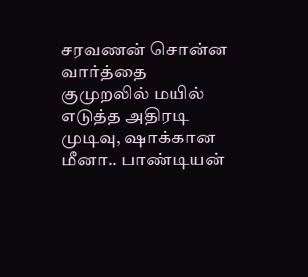சரவணன் சொன்ன வார்த்தை குமுறலில் மயில் எடுத்த அதிரடி முடிவு, ஷாக்கான மீனா.. பாண்டியன்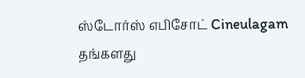ஸ்டோர்ஸ் எபிசோட் Cineulagam
தங்களது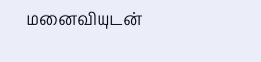மனைவியுடன்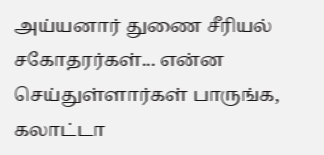அய்யனார் துணை சீரியல் சகோதரர்கள்... என்ன செய்துள்ளார்கள் பாருங்க, கலாட்டா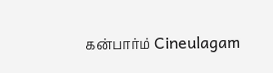கன்பார்ம் Cineulagam